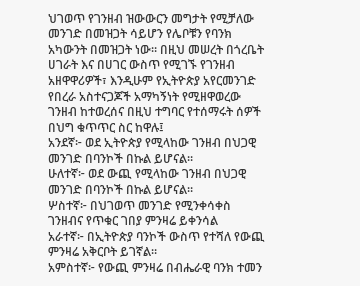ህገወጥ የገንዘብ ዝውውርን መግታት የሚቻለው መንገድ በመዝጋት ሳይሆን የሌቦቹን የባንክ አካውንት በመዝጋት ነው። በዚህ መሠረት በጎረቤት ሀገራት እና በሀገር ውስጥ የሚገኙ የገንዘብ አዘዋዋሪዎች፣ እንዲሁም የኢትዮጵያ አየርመንገድ የበረራ አስተናጋጆች አማካኝነት የሚዘዋወረው ገንዘብ ከተወረሰና በዚህ ተግባር የተሰማሩት ሰዎች በህግ ቁጥጥር ስር ከዋሉ፤
አንደኛ፦ ወደ ኢትዮጵያ የሚላከው ገንዘብ በህጋዊ መንገድ በባንኮች በኩል ይሆናል።
ሁለተኛ፦ ወደ ውጪ የሚላከው ገንዘብ በህጋዊ መንገድ በባንኮች በኩል ይሆናል።
ሦስተኛ፦ በህገወጥ መንገድ የሚንቀሳቀስ ገንዘብና የጥቁር ገበያ ምንዛሬ ይቀንሳል
አራተኛ፦ በኢትዮጵያ ባንኮች ውስጥ የተሻለ የውጪ ምንዛሬ አቅርቦት ይገኛል።
አምስተኛ፦ የውጪ ምንዛሬ በብሔራዊ ባንክ ተመን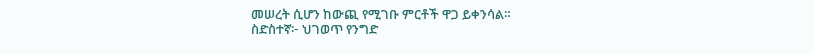መሠረት ሲሆን ከውጪ የሚገቡ ምርቶች ዋጋ ይቀንሳል።
ስድስተኛ፦ ህገወጥ የንግድ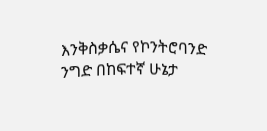እንቅስቃሴና የኮንትሮባንድ ንግድ በከፍተኛ ሁኔታ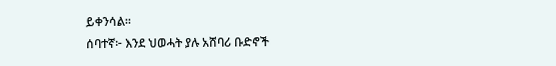ይቀንሳል።
ሰባተኛ፦ እንደ ህወሓት ያሉ አሸባሪ ቡድኖች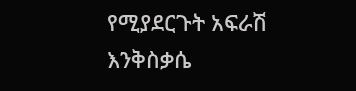የሚያደርጉት አፍራሽ እንቅስቃሴ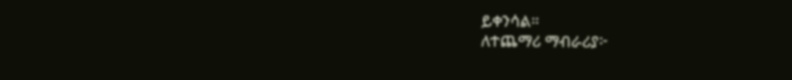ይቀንሳል።
ለተጨማሪ ማብራሪያ፦